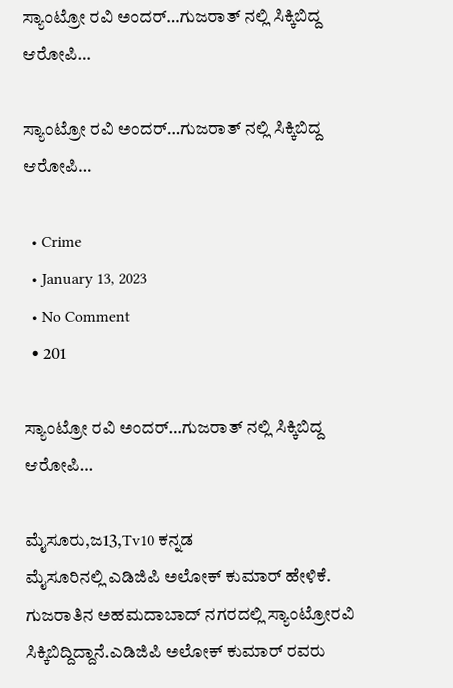ಸ್ಯಾಂಟ್ರೋ ರವಿ ಅಂದರ್…ಗುಜರಾತ್ ನಲ್ಲಿ ಸಿಕ್ಕಿಬಿದ್ದ ಆರೋಪಿ…

ಸ್ಯಾಂಟ್ರೋ ರವಿ ಅಂದರ್…ಗುಜರಾತ್ ನಲ್ಲಿ ಸಿಕ್ಕಿಬಿದ್ದ ಆರೋಪಿ…

  • Crime
  • January 13, 2023
  • No Comment
  • 201

ಸ್ಯಾಂಟ್ರೋ ರವಿ ಅಂದರ್…ಗುಜರಾತ್ ನಲ್ಲಿ ಸಿಕ್ಕಿಬಿದ್ದ ಆರೋಪಿ…

ಮೈಸೂರು,ಜ13,Tv10 ಕನ್ನಡ
ಮೈಸೂರಿನಲ್ಲಿ ಎಡಿಜಿಪಿ ಅಲೋಕ್ ಕುಮಾರ್ ಹೇಳಿಕೆ.
ಗುಜರಾತಿನ ಅಹಮದಾಬಾದ್ ನಗರದಲ್ಲಿ ಸ್ಯಾಂಟ್ರೋರವಿ ಸಿಕ್ಕಿಬಿದ್ದಿದ್ದಾನೆ.ಎಡಿಜಿಪಿ ಅಲೋಕ್ ಕುಮಾರ್ ರವರು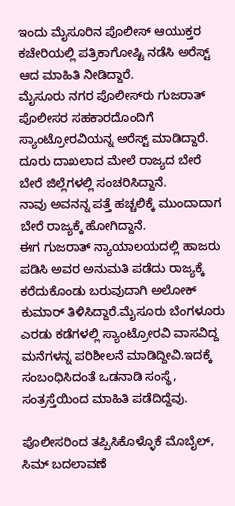ಇಂದು ಮೈಸೂರಿನ ಪೊಲೀಸ್ ಆಯುಕ್ತರ ಕಚೇರಿಯಲ್ಲಿ ಪತ್ರಿಕಾಗೋಷ್ಟಿ ನಡೆಸಿ ಅರೆಸ್ಟ್ ಆದ ಮಾಹಿತಿ ನೀಡಿದ್ದಾರೆ.
ಮೈಸೂರು ನಗರ ಪೊಲೀಸ್‌ರು ಗುಜರಾತ್ ಪೊಲೀಸರ ಸಹಕಾರದೊಂದಿಗೆ ಸ್ಯಾಂಟ್ರೋರವಿಯನ್ನ ಅರೆಸ್ಟ್ ಮಾಡಿದ್ದಾರೆ.
ದೂರು ದಾಖಲಾದ ಮೇಲೆ ರಾಜ್ಯದ ಬೇರೆ ಬೇರೆ ಜಿಲ್ಲೆಗಳಲ್ಲಿ ಸಂಚರಿಸಿದ್ದಾನೆ.
ನಾವು ಅವನನ್ನ ಪತ್ತೆ ಹಚ್ಚಲಿಕ್ಕೆ ಮುಂದಾದಾಗ ಬೇರೆ ರಾಜ್ಯಕ್ಕೆ ಹೋಗಿದ್ದಾನೆ.
ಈಗ ಗುಜರಾತ್ ನ್ಯಾಯಾಲಯದಲ್ಲಿ ಹಾಜರು ಪಡಿಸಿ ಅವರ ಅನುಮತಿ ಪಡೆದು ರಾಜ್ಯಕ್ಕೆ ಕರೆದುಕೊಂಡು ಬರುವುದಾಗಿ ಅಲೋಕ್ ಕುಮಾರ್ ತಿಳಿಸಿದ್ದಾರೆ.ಮೈಸೂರು ಬೆಂಗಳೂರು ಎರಡು ಕಡೆಗಳಲ್ಲಿ ಸ್ಯಾಂಟ್ರೋರವಿ ವಾಸವಿದ್ದ ಮನೆಗಳನ್ನ ಪರಿಶೀಲನೆ ಮಾಡಿದ್ದೀವಿ.ಇದಕ್ಕೆ ಸಂಬಂಧಿಸಿದಂತೆ ಒಡನಾಡಿ ಸಂಸ್ಥೆ, ಸಂತ್ರಸ್ತೆಯಿಂದ ಮಾಹಿತಿ ಪಡೆದಿದ್ದೆವು.

ಪೊಲೀಸರಿಂದ ತಪ್ಪಿಸಿಕೊಳ್ಳೊಕೆ ಮೊಬೈಲ್, ಸಿಮ್ ಬದಲಾವಣೆ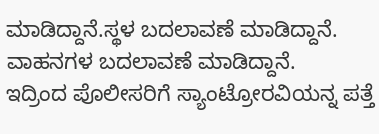ಮಾಡಿದ್ದಾನೆ.ಸ್ಥಳ ಬದಲಾವಣೆ ಮಾಡಿದ್ದಾನೆ.
ವಾಹನಗಳ ಬದಲಾವಣೆ ಮಾಡಿದ್ದಾನೆ.
ಇದ್ರಿಂದ ಪೊಲೀಸರಿಗೆ ಸ್ಯಾಂಟ್ರೋರವಿಯನ್ನ ಪತ್ತೆ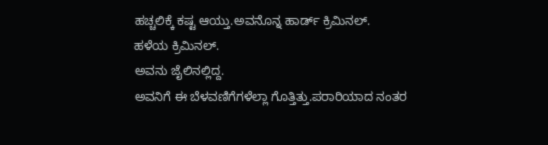ಹಚ್ಚಲಿಕ್ಕೆ ಕಷ್ಟ ಆಯ್ತು.ಅವನೊನ್ನ ಹಾರ್ಡ್ ಕ್ರಿಮಿನಲ್.
ಹಳೆಯ ಕ್ರಿಮಿನಲ್.
ಅವನು ಜೈಲಿನಲ್ಲಿದ್ದ.
ಅವನಿಗೆ ಈ ಬೆಳವಣಿಗೆಗಳೆಲ್ಲಾ ಗೊತ್ತಿತ್ತು.ಪರಾರಿಯಾದ ನಂತರ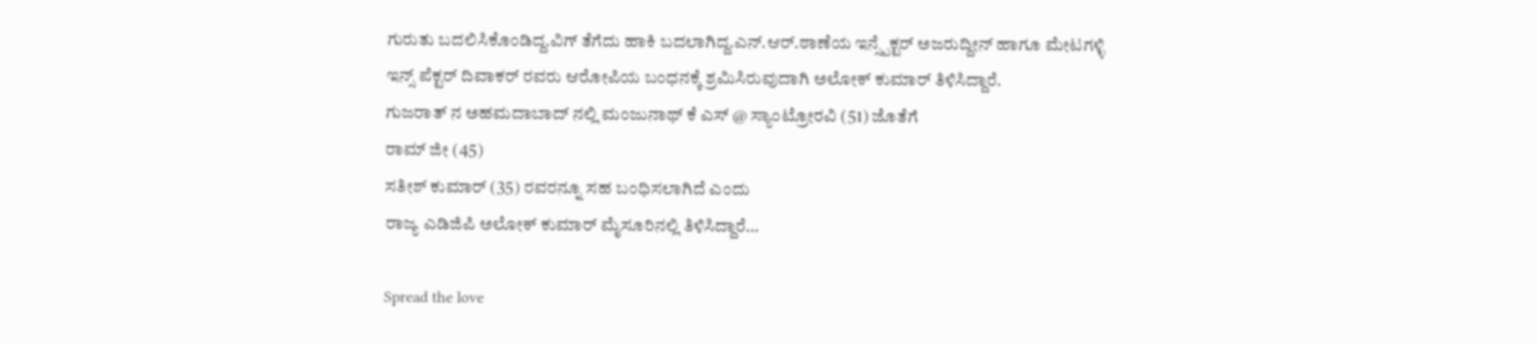ಗುರುತು ಬದಲಿಸಿಕೊಂಡಿದ್ದ.ವಿಗ್ ತೆಗೆದು ಹಾಕಿ ಬದಲಾಗಿದ್ದ.ಎನ್.ಆರ್.ಠಾಣೆಯ ಇನ್ಸ್ಪೆಕ್ಟರ್ ಅಜರುದ್ದೀನ್ ಹಾಗೂ ಮೇಟಗಳ್ಳಿ ಇನ್ಸ್ ಪೆಕ್ಟರ್ ದಿವಾಕರ್ ರವರು ಆರೋಪಿಯ ಬಂಧನಕ್ಕೆ ಶ್ರಮಿಸಿರುವುದಾಗಿ ಅಲೋಕ್ ಕುಮಾರ್ ತಿಳಿಸಿದ್ದಾರೆ.
ಗುಜರಾತ್ ನ ಅಹಮದಾಬಾದ್ ನಲ್ಲಿ ಮಂಜುನಾಥ್ ಕೆ ಎಸ್ @ ಸ್ಯಾಂಟ್ರೋರವಿ (51) ಜೊತೆಗೆ
ರಾಮ್ ಜೀ (45)
ಸತೀಶ್ ಕುಮಾರ್ (35) ರವರನ್ನೂ ಸಹ ಬಂಧಿಸಲಾಗಿದೆ ಎಂದು
ರಾಜ್ಯ ಎಡಿಜಿಪಿ ಅಲೋಕ್ ಕುಮಾರ್ ಮೈಸೂರಿನಲ್ಲಿ ತಿಳಿಸಿದ್ದಾರೆ…

Spread the love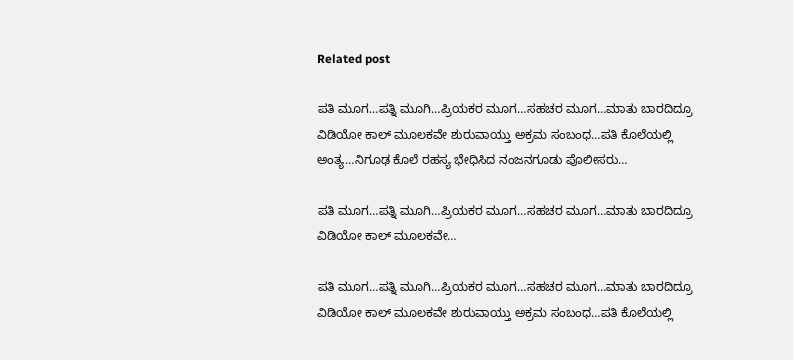Related post

ಪತಿ ಮೂಗ…ಪತ್ನಿ ಮೂಗಿ…ಪ್ರಿಯಕರ ಮೂಗ…ಸಹಚರ ಮೂಗ…ಮಾತು ಬಾರದಿದ್ರೂ ವಿಡಿಯೋ ಕಾಲ್ ಮೂಲಕವೇ ಶುರುವಾಯ್ತು ಅಕ್ರಮ ಸಂಬಂಧ…ಪತಿ ಕೊಲೆಯಲ್ಲಿ ಅಂತ್ಯ…ನಿಗೂಢ ಕೊಲೆ ರಹಸ್ಯ ಭೇಧಿಸಿದ ನಂಜನಗೂಡು ಪೊಲೀಸರು…

ಪತಿ ಮೂಗ…ಪತ್ನಿ ಮೂಗಿ…ಪ್ರಿಯಕರ ಮೂಗ…ಸಹಚರ ಮೂಗ…ಮಾತು ಬಾರದಿದ್ರೂ ವಿಡಿಯೋ ಕಾಲ್ ಮೂಲಕವೇ…

ಪತಿ ಮೂಗ…ಪತ್ನಿ ಮೂಗಿ…ಪ್ರಿಯಕರ ಮೂಗ…ಸಹಚರ ಮೂಗ…ಮಾತು ಬಾರದಿದ್ರೂ ವಿಡಿಯೋ ಕಾಲ್ ಮೂಲಕವೇ ಶುರುವಾಯ್ತು ಅಕ್ರಮ ಸಂಬಂಧ…ಪತಿ ಕೊಲೆಯಲ್ಲಿ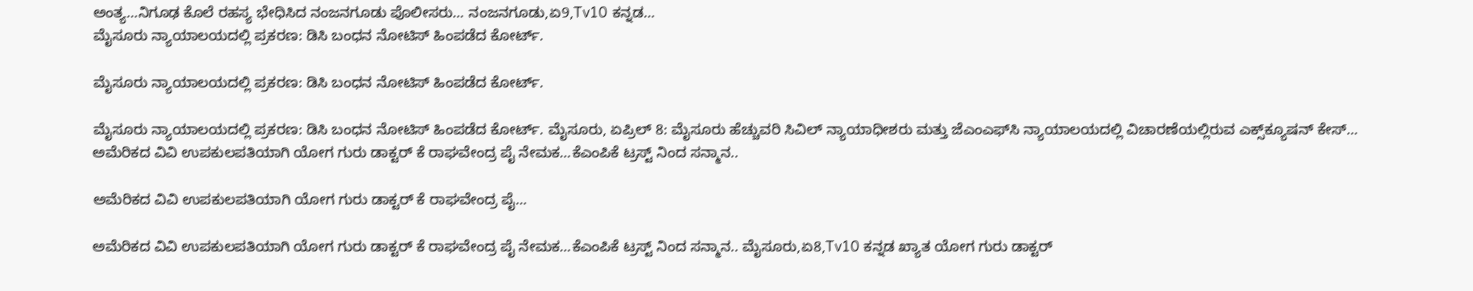ಅಂತ್ಯ…ನಿಗೂಢ ಕೊಲೆ ರಹಸ್ಯ ಭೇಧಿಸಿದ ನಂಜನಗೂಡು ಪೊಲೀಸರು… ನಂಜನಗೂಡು,ಏ9,Tv10 ಕನ್ನಡ…
ಮೈಸೂರು ನ್ಯಾಯಾಲಯದಲ್ಲಿ ಪ್ರಕರಣ: ಡಿಸಿ ಬಂಧನ ನೋಟಿಸ್ ಹಿಂಪಡೆದ ಕೋರ್ಟ್.

ಮೈಸೂರು ನ್ಯಾಯಾಲಯದಲ್ಲಿ ಪ್ರಕರಣ: ಡಿಸಿ ಬಂಧನ ನೋಟಿಸ್ ಹಿಂಪಡೆದ ಕೋರ್ಟ್.

ಮೈಸೂರು ನ್ಯಾಯಾಲಯದಲ್ಲಿ ಪ್ರಕರಣ: ಡಿಸಿ ಬಂಧನ ನೋಟಿಸ್ ಹಿಂಪಡೆದ ಕೋರ್ಟ್. ಮೈಸೂರು, ಏಪ್ರಿಲ್ 8: ಮೈಸೂರು ಹೆಚ್ಚುವರಿ ಸಿವಿಲ್ ನ್ಯಾಯಾಧೀಶರು ಮತ್ತು ಜೆಎಂಎಫ್‌ಸಿ ನ್ಯಾಯಾಲಯದಲ್ಲಿ ವಿಚಾರಣೆಯಲ್ಲಿರುವ ಎಕ್ಸ್‌ಕ್ಯೂಷನ್ ಕೇಸ್…
ಅಮೆರಿಕದ ವಿವಿ ಉಪಕುಲಪತಿಯಾಗಿ ಯೋಗ ಗುರು ಡಾಕ್ಟರ್ ಕೆ ರಾಘವೇಂದ್ರ ಪೈ ನೇಮಕ…ಕೆಎಂಪಿಕೆ ಟ್ರಸ್ಟ್ ನಿಂದ ಸನ್ಮಾನ..

ಅಮೆರಿಕದ ವಿವಿ ಉಪಕುಲಪತಿಯಾಗಿ ಯೋಗ ಗುರು ಡಾಕ್ಟರ್ ಕೆ ರಾಘವೇಂದ್ರ ಪೈ…

ಅಮೆರಿಕದ ವಿವಿ ಉಪಕುಲಪತಿಯಾಗಿ ಯೋಗ ಗುರು ಡಾಕ್ಟರ್ ಕೆ ರಾಘವೇಂದ್ರ ಪೈ ನೇಮಕ…ಕೆಎಂಪಿಕೆ ಟ್ರಸ್ಟ್ ನಿಂದ ಸನ್ಮಾನ.. ಮೈಸೂರು,ಏ8,Tv10 ಕನ್ನಡ ಖ್ಯಾತ ಯೋಗ ಗುರು ಡಾಕ್ಟರ್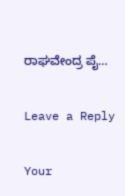ರಾಘವೇಂದ್ರ ಪೈ…

Leave a Reply

Your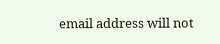email address will not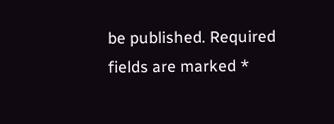be published. Required fields are marked *